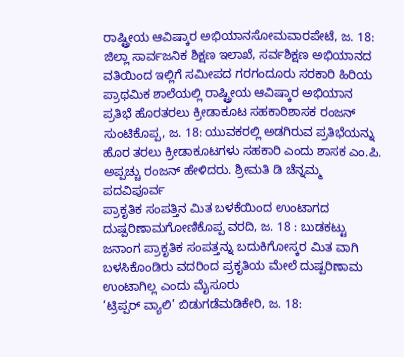ರಾಷ್ಟ್ರೀಯ ಆವಿಷ್ಕಾರ ಅಭಿಯಾನಸೋಮವಾರಪೇಟೆ, ಜ. 18: ಜಿಲ್ಲಾ ಸಾರ್ವಜನಿಕ ಶಿಕ್ಷಣ ಇಲಾಖೆ, ಸರ್ವಶಿಕ್ಷಣ ಅಭಿಯಾನದ ವತಿಯಿಂದ ಇಲ್ಲಿಗೆ ಸಮೀಪದ ಗರಗಂದೂರು ಸರಕಾರಿ ಹಿರಿಯ ಪ್ರಾಥಮಿಕ ಶಾಲೆಯಲ್ಲಿ ರಾಷ್ಟ್ರೀಯ ಆವಿಷ್ಕಾರ ಅಭಿಯಾನ
ಪ್ರತಿಭೆ ಹೊರತರಲು ಕ್ರೀಡಾಕೂಟ ಸಹಕಾರಿಶಾಸಕ ರಂಜನ್ ಸುಂಟಿಕೊಪ್ಪ, ಜ. 18: ಯುವಕರಲ್ಲಿ ಅಡಗಿರುವ ಪ್ರತಿಭೆಯನ್ನು ಹೊರ ತರಲು ಕ್ರೀಡಾಕೂಟಗಳು ಸಹಕಾರಿ ಎಂದು ಶಾಸಕ ಎಂ.ಪಿ. ಅಪ್ಪಚ್ಚು ರಂಜನ್ ಹೇಳಿದರು. ಶ್ರೀಮತಿ ಡಿ ಚೆನ್ನಮ್ಮ ಪದವಿಪೂರ್ವ
ಪ್ರಾಕೃತಿಕ ಸಂಪತ್ತಿನ ಮಿತ ಬಳಕೆಯಿಂದ ಉಂಟಾಗದ ದುಷ್ಪರಿಣಾಮಗೋಣಿಕೊಪ್ಪ ವರದಿ, ಜ. 18 : ಬುಡಕಟ್ಟು ಜನಾಂಗ ಪ್ರಾಕೃತಿಕ ಸಂಪತ್ತನ್ನು ಬದುಕಿಗೋಸ್ಕರ ಮಿತ ವಾಗಿ ಬಳಸಿಕೊಂಡಿರು ವದರಿಂದ ಪ್ರಕೃತಿಯ ಮೇಲೆ ದುಷ್ಪರಿಣಾಮ ಉಂಟಾಗಿಲ್ಲ ಎಂದು ಮೈಸೂರು
‘ಟ್ರಿಪ್ಪರ್ ವ್ಯಾಲಿ’ ಬಿಡುಗಡೆಮಡಿಕೇರಿ, ಜ. 18: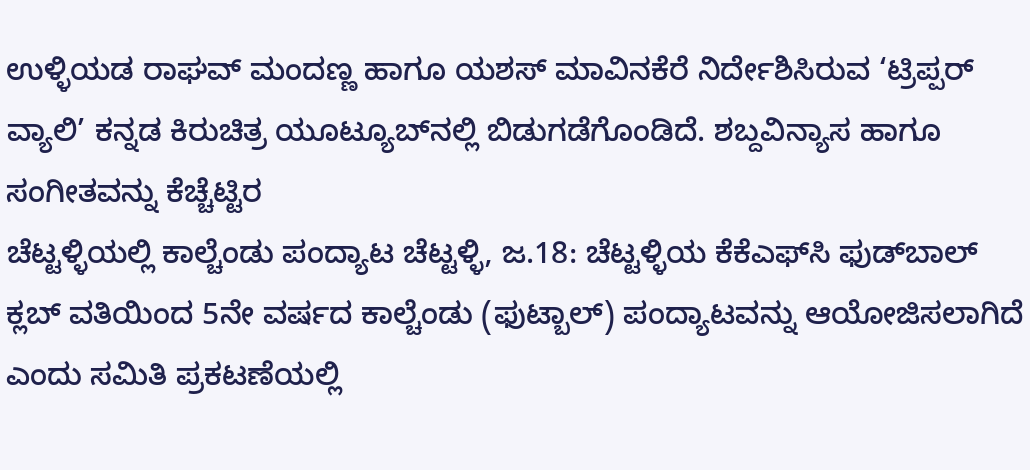ಉಳ್ಳಿಯಡ ರಾಘವ್ ಮಂದಣ್ಣ ಹಾಗೂ ಯಶಸ್ ಮಾವಿನಕೆರೆ ನಿರ್ದೇಶಿಸಿರುವ ‘ಟ್ರಿಪ್ಪರ್ ವ್ಯಾಲಿ’ ಕನ್ನಡ ಕಿರುಚಿತ್ರ ಯೂಟ್ಯೂಬ್‍ನಲ್ಲಿ ಬಿಡುಗಡೆಗೊಂಡಿದೆ. ಶಬ್ದವಿನ್ಯಾಸ ಹಾಗೂ ಸಂಗೀತವನ್ನು ಕೆಚ್ಚೆಟ್ಟಿರ
ಚೆಟ್ಟಳ್ಳಿಯಲ್ಲಿ ಕಾಲ್ಚೆಂಡು ಪಂದ್ಯಾಟ ಚೆಟ್ಟಳ್ಳಿ, ಜ.18: ಚೆಟ್ಟಳ್ಳಿಯ ಕೆಕೆಎಫ್‍ಸಿ ಫುಡ್‍ಬಾಲ್ ಕ್ಲಬ್ ವತಿಯಿಂದ 5ನೇ ವರ್ಷದ ಕಾಲ್ಚೆಂಡು (ಫುಟ್ಬಾಲ್) ಪಂದ್ಯಾಟವನ್ನು ಆಯೋಜಿಸಲಾಗಿದೆ ಎಂದು ಸಮಿತಿ ಪ್ರಕಟಣೆಯಲ್ಲಿ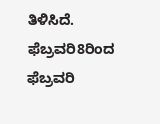ತಿಳಿಸಿದೆ. ಫೆಬ್ರವರಿ8ರಿಂದ ಫೆಬ್ರವರಿ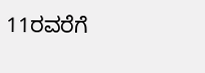11ರವರೆಗೆ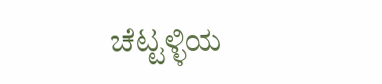ಚೆಟ್ಟಳ್ಳಿಯ